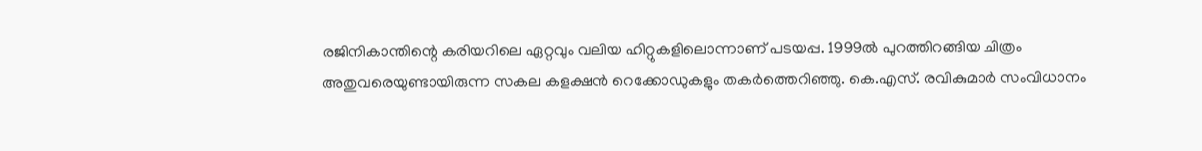രജിനികാന്തിന്റെ കരിയറിലെ ഏറ്റവും വലിയ ഹിറ്റുകളിലൊന്നാണ് പടയപ്പ. 1999ല്‍ പുറത്തിറങ്ങിയ ചിത്രം അതുവരെയുണ്ടായിരുന്ന സകല കളക്ഷന്‍ റെക്കോഡുകളും തകര്‍ത്തെറിഞ്ഞു. കെ.എസ്. രവികുമാര്‍ സംവിധാനം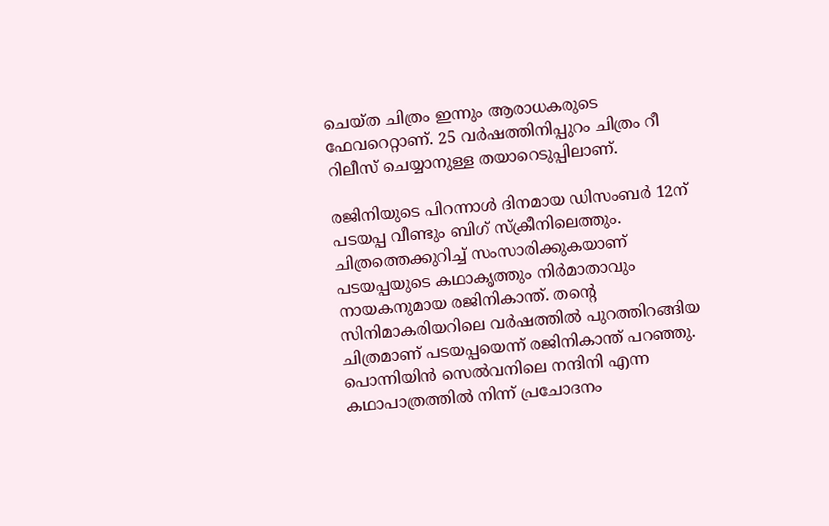ചെയ്ത ചിത്രം ഇന്നും ആരാധകരുടെ ഫേവറെറ്റാണ്. 25 വര്‍ഷത്തിനിപ്പുറം ചിത്രം റീ റിലീസ് ചെയ്യാനുള്ള തയാറെടുപ്പിലാണ്.

രജിനിയുടെ പിറന്നാള്‍ ദിനമായ ഡിസംബര്‍ 12ന് പടയപ്പ വീണ്ടും ബിഗ് സ്‌ക്രീനിലെത്തും. ചിത്രത്തെക്കുറിച്ച് സംസാരിക്കുകയാണ് പടയപ്പയുടെ കഥാകൃത്തും നിര്‍മാതാവും നായകനുമായ രജിനികാന്ത്. തന്റെ സിനിമാകരിയറിലെ വര്‍ഷത്തില്‍ പുറത്തിറങ്ങിയ ചിത്രമാണ് പടയപ്പയെന്ന് രജിനികാന്ത് പറഞ്ഞു. പൊന്നിയിന്‍ സെല്‍വനിലെ നന്ദിനി എന്ന കഥാപാത്രത്തില്‍ നിന്ന് പ്രചോദനം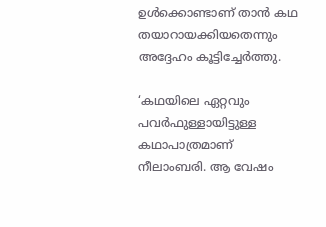ഉള്‍ക്കൊണ്ടാണ് താന്‍ കഥ തയാറായക്കിയതെന്നും അദ്ദേഹം കൂട്ടിച്ചേര്‍ത്തു.

‘കഥയിലെ ഏറ്റവും പവര്‍ഫുള്ളായിട്ടുള്ള കഥാപാത്രമാണ് നീലാംബരി. ആ വേഷം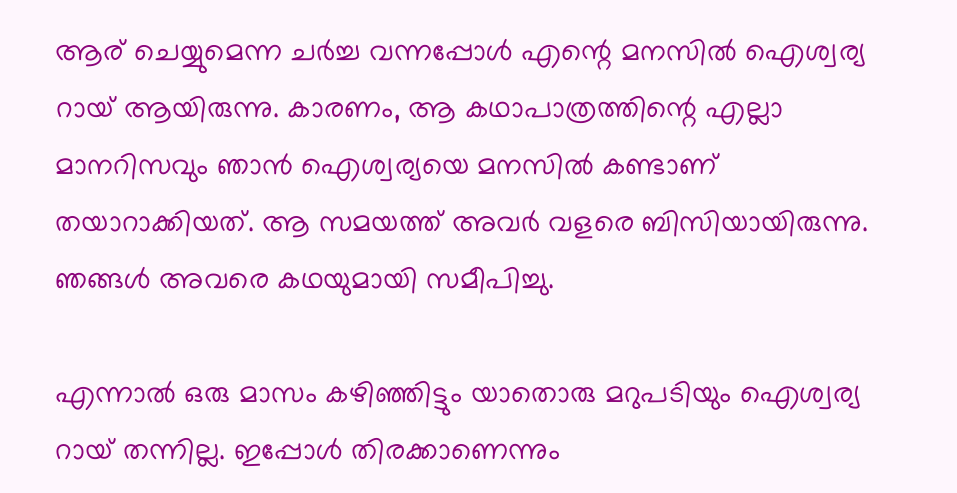ആര് ചെയ്യുമെന്ന ചര്‍ച്ച വന്നപ്പോള്‍ എന്റെ മനസില്‍ ഐശ്വര്യ റായ് ആയിരുന്നു. കാരണം, ആ കഥാപാത്രത്തിന്റെ എല്ലാ മാനറിസവും ഞാന്‍ ഐശ്വര്യയെ മനസില്‍ കണ്ടാണ് തയാറാക്കിയത്. ആ സമയത്ത് അവര്‍ വളരെ ബിസിയായിരുന്നു. ഞങ്ങള്‍ അവരെ കഥയുമായി സമീപിച്ചു.

എന്നാല്‍ ഒരു മാസം കഴിഞ്ഞിട്ടും യാതൊരു മറുപടിയും ഐശ്വര്യ റായ് തന്നില്ല. ഇപ്പോള്‍ തിരക്കാണെന്നും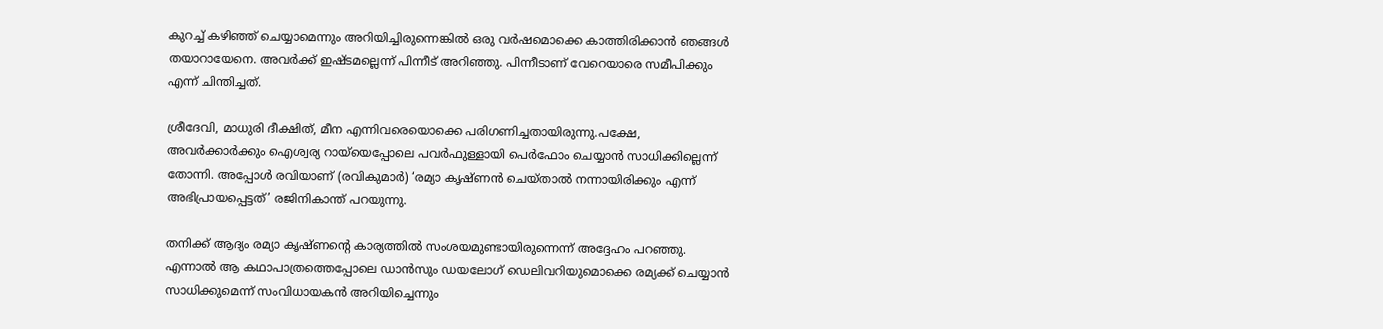കുറച്ച് കഴിഞ്ഞ് ചെയ്യാമെന്നും അറിയിച്ചിരുന്നെങ്കില്‍ ഒരു വര്‍ഷമൊക്കെ കാത്തിരിക്കാന്‍ ഞങ്ങള്‍ തയാറായേനെ. അവര്‍ക്ക് ഇഷ്ടമല്ലെന്ന് പിന്നീട് അറിഞ്ഞു. പിന്നീടാണ് വേറെയാരെ സമീപിക്കും എന്ന് ചിന്തിച്ചത്.

ശ്രീദേവി, മാധുരി ദീക്ഷിത്, മീന എന്നിവരെയൊക്കെ പരിഗണിച്ചതായിരുന്നു.പക്ഷേ, അവര്‍ക്കാര്‍ക്കും ഐശ്വര്യ റായ്‌യെപ്പോലെ പവര്‍ഫുള്ളായി പെര്‍ഫോം ചെയ്യാന്‍ സാധിക്കില്ലെന്ന് തോന്നി. അപ്പോള്‍ രവിയാണ് (രവികുമാര്‍) ‘രമ്യാ കൃഷ്ണന്‍ ചെയ്താല്‍ നന്നായിരിക്കും എന്ന് അഭിപ്രായപ്പെട്ടത്’ രജിനികാന്ത് പറയുന്നു.

തനിക്ക് ആദ്യം രമ്യാ കൃഷ്ണന്റെ കാര്യത്തില്‍ സംശയമുണ്ടായിരുന്നെന്ന് അദ്ദേഹം പറഞ്ഞു. എന്നാല്‍ ആ കഥാപാത്രത്തെപ്പോലെ ഡാന്‍സും ഡയലോഗ് ഡെലിവറിയുമൊക്കെ രമ്യക്ക് ചെയ്യാന്‍ സാധിക്കുമെന്ന് സംവിധായകന്‍ അറിയിച്ചെന്നും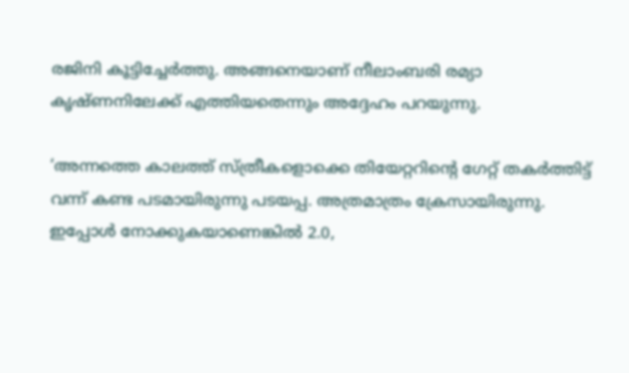രജിനി കൂട്ടിച്ചേര്‍ത്തു. അങ്ങനെയാണ് നീലാംബരി രമ്യാ കൃഷ്ണനിലേക്ക് എത്തിയതെന്നും അദ്ദേഹം പറയുന്നു.

‘അന്നത്തെ കാലത്ത് സ്ത്രീകളൊക്കെ തിയേറ്ററിന്റെ ഗേറ്റ് തകര്‍ത്തിട്ട് വന്ന് കണ്ട പടമായിരുന്നു പടയപ്പ. അത്രമാത്രം ക്രേസായിരുന്നു. ഇപ്പോള്‍ നോക്കുകയാണെങ്കില്‍ 2.0,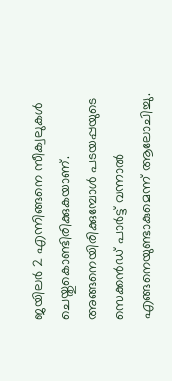ജയിലര്‍ 2 എന്നിങ്ങനെ സീക്വലുകള്‍ ചെയ്തുകൊണ്ടിരിക്കുകയാണ്. അങ്ങനെയിരിക്കുമ്പോള്‍ പടയപ്പയുടെ സെക്കന്‍ഡ് പാര്‍ട്ട് വന്നാല്‍ എങ്ങനെയുണ്ടാകുമെന്ന് ആലോചിച്ചു.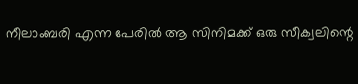നീലാംബരി എന്ന പേരില്‍ ആ സിനിമക്ക് ഒരു സീക്വലിന്റെ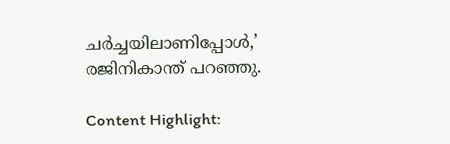ചര്‍ച്ചയിലാണിപ്പോള്‍,’ രജിനികാന്ത് പറഞ്ഞു.

Content Highlight: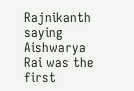Rajnikanth saying Aishwarya Rai was the first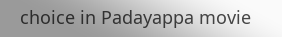choice in Padayappa movie